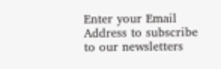Enter your Email Address to subscribe to our newsletters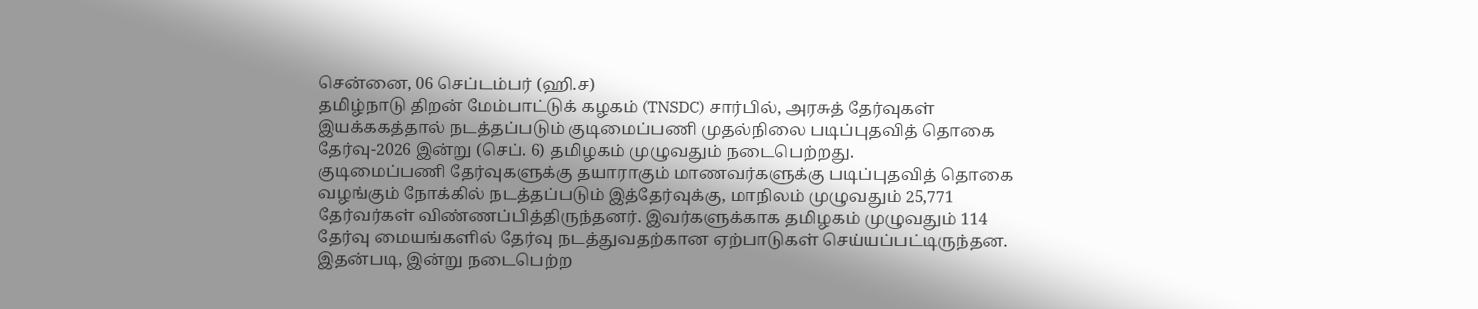சென்னை, 06 செப்டம்பர் (ஹி.ச)
தமிழ்நாடு திறன் மேம்பாட்டுக் கழகம் (TNSDC) சார்பில், அரசுத் தேர்வுகள் இயக்ககத்தால் நடத்தப்படும் குடிமைப்பணி முதல்நிலை படிப்புதவித் தொகை தேர்வு-2026 இன்று (செப். 6) தமிழகம் முழுவதும் நடைபெற்றது.
குடிமைப்பணி தேர்வுகளுக்கு தயாராகும் மாணவர்களுக்கு படிப்புதவித் தொகை வழங்கும் நோக்கில் நடத்தப்படும் இத்தேர்வுக்கு, மாநிலம் முழுவதும் 25,771 தேர்வர்கள் விண்ணப்பித்திருந்தனர். இவர்களுக்காக தமிழகம் முழுவதும் 114 தேர்வு மையங்களில் தேர்வு நடத்துவதற்கான ஏற்பாடுகள் செய்யப்பட்டிருந்தன.
இதன்படி, இன்று நடைபெற்ற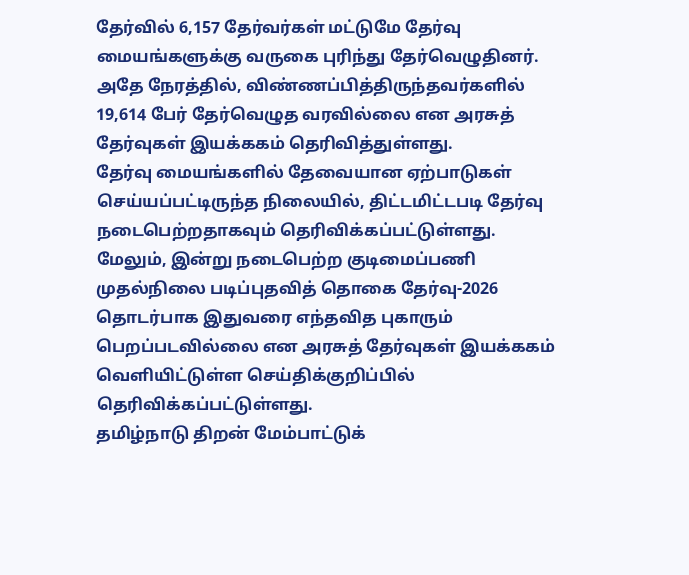தேர்வில் 6,157 தேர்வர்கள் மட்டுமே தேர்வு மையங்களுக்கு வருகை புரிந்து தேர்வெழுதினர். அதே நேரத்தில், விண்ணப்பித்திருந்தவர்களில் 19,614 பேர் தேர்வெழுத வரவில்லை என அரசுத் தேர்வுகள் இயக்ககம் தெரிவித்துள்ளது.
தேர்வு மையங்களில் தேவையான ஏற்பாடுகள் செய்யப்பட்டிருந்த நிலையில், திட்டமிட்டபடி தேர்வு நடைபெற்றதாகவும் தெரிவிக்கப்பட்டுள்ளது.
மேலும், இன்று நடைபெற்ற குடிமைப்பணி முதல்நிலை படிப்புதவித் தொகை தேர்வு-2026 தொடர்பாக இதுவரை எந்தவித புகாரும் பெறப்படவில்லை என அரசுத் தேர்வுகள் இயக்ககம் வெளியிட்டுள்ள செய்திக்குறிப்பில் தெரிவிக்கப்பட்டுள்ளது.
தமிழ்நாடு திறன் மேம்பாட்டுக்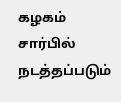கழகம் சார்பில் நடத்தப்படும்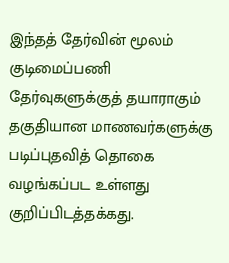இந்தத் தேர்வின் மூலம் குடிமைப்பணி தேர்வுகளுக்குத் தயாராகும் தகுதியான மாணவர்களுக்கு படிப்புதவித் தொகை வழங்கப்பட உள்ளது குறிப்பிடத்தக்கது.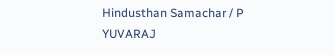Hindusthan Samachar / P YUVARAJ